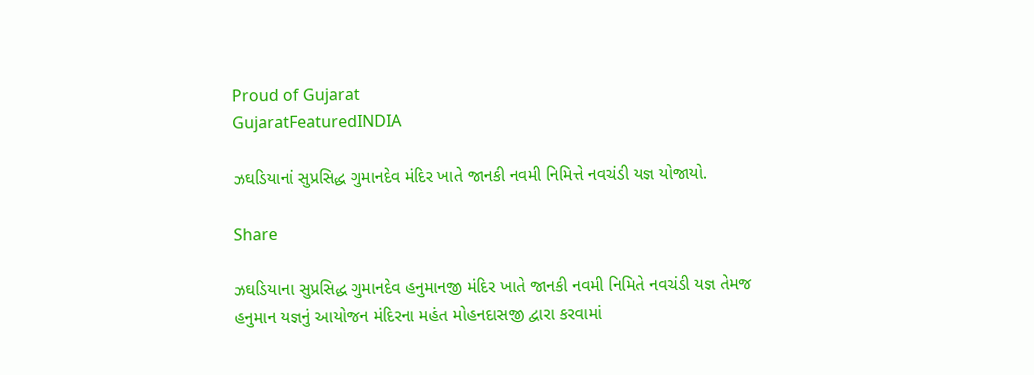Proud of Gujarat
GujaratFeaturedINDIA

ઝઘડિયાનાં સુપ્રસિદ્ધ ગુમાનદેવ મંદિર ખાતે જાનકી નવમી નિમિત્તે નવચંડી યજ્ઞ યોજાયો.

Share

ઝઘડિયાના સુપ્રસિદ્ધ ગુમાનદેવ હનુમાનજી મંદિર ખાતે જાનકી નવમી નિમિતે નવચંડી યજ્ઞ તેમજ હનુમાન યજ્ઞનું આયોજન મંદિરના મહંત મોહનદાસજી દ્વારા કરવામાં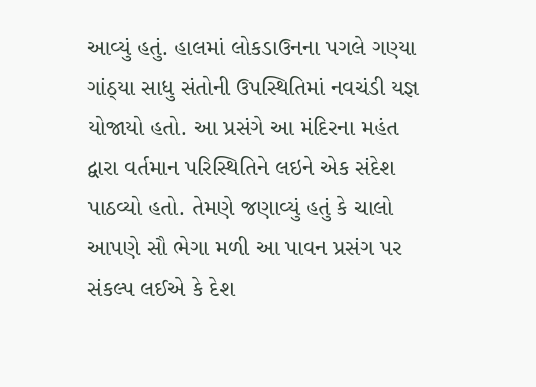આવ્યું હતું. હાલમાં લોકડાઉનના પગલે ગણ્યા ગાંઠ્યા સાધુ સંતોની ઉપસ્થિતિમાં નવચંડી યજ્ઞ યોજાયો હતો. આ પ્રસંગે આ મંદિરના મહંત દ્વારા વર્તમાન પરિસ્થિતિને લઇને એક સંદેશ પાઠવ્યો હતો. તેમણે જણાવ્યું હતું કે ચાલો આપણે સૌ ભેગા મળી આ પાવન પ્રસંગ પર સંકલ્પ લઈએ કે દેશ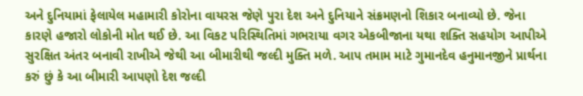અને દુનિયામાં ફેલાયેલ મહામારી કોરોના વાયરસ જેણે પુરા દેશ અને દુનિયાને સંક્રમણનો શિકાર બનાવ્યો છે. જેના કારણે હજારો લોકોની મોત થઈ છે. આ વિકટ પરિસ્થિતિમાં ગભરાયા વગર એકબીજાના યથા શક્તિ સહયોગ આપીએ સુરક્ષિત અંતર બનાવી રાખીએ જેથી આ બીમારીથી જલ્દી મુક્તિ મળે. આપ તમામ માટે ગુમાનદેવ હનુમાનજીને પ્રાર્થના કરું છું કે આ બીમારી આપણો દેશ જલ્દી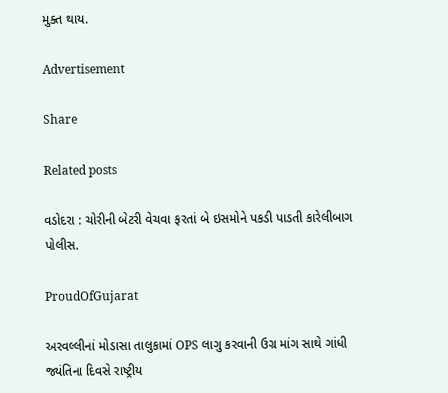મુક્ત થાય.

Advertisement

Share

Related posts

વડોદરા : ચોરીની બેટરી વેચવા ફરતાં બે ઇસમોને પકડી પાડતી કારેલીબાગ પોલીસ.

ProudOfGujarat

અરવલ્લીનાં મોડાસા તાલુકામાં OPS લાગુ કરવાની ઉગ્ર માંગ સાથે ગાંધી જ્યંતિના દિવસે રાષ્ટ્રીય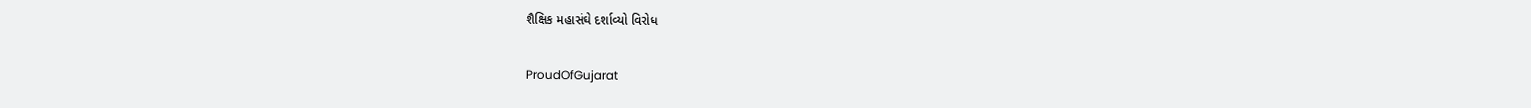શૈક્ષિક મહાસંઘે દર્શાવ્યો વિરોધ

ProudOfGujarat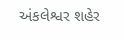અંકલેશ્વર શહેર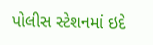પોલીસ સ્ટેશનમાં ઇદે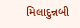મિલાદુન્નબી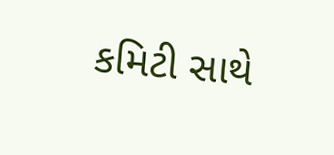કમિટી સાથે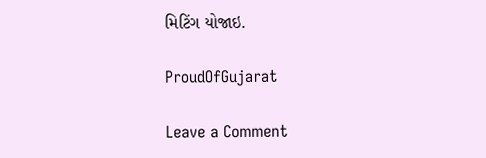મિટિંગ યોજાઇ.

ProudOfGujarat

Leave a Comment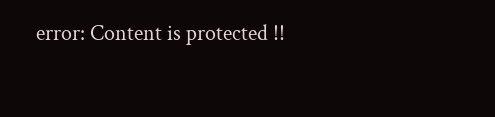error: Content is protected !!